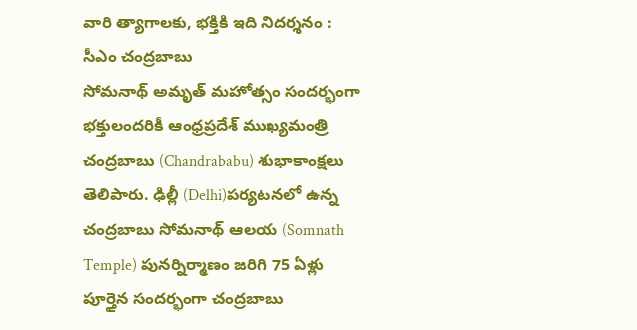వారి త్యాగాలకు, భక్తికి ఇది నిదర్శనం : సీఎం చంద్రబాబు
సోమనాథ్ అమృత్ మహోత్సం సందర్భంగా భక్తులందరికీ ఆంధ్రప్రదేశ్ ముఖ్యమంత్రి చంద్రబాబు (Chandrababu) శుభాకాంక్షలు తెలిపారు. ఢిల్లీ (Delhi)పర్యటనలో ఉన్న చంద్రబాబు సోమనాథ్ ఆలయ (Somnath Temple) పునర్నిర్మాణం జరిగి 75 ఏళ్లు పూర్తైన సందర్భంగా చంద్రబాబు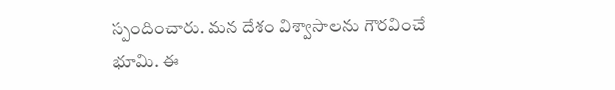స్పందించారు. మన దేశం విశ్వాసాలను గౌరవించే భూమి. ఈ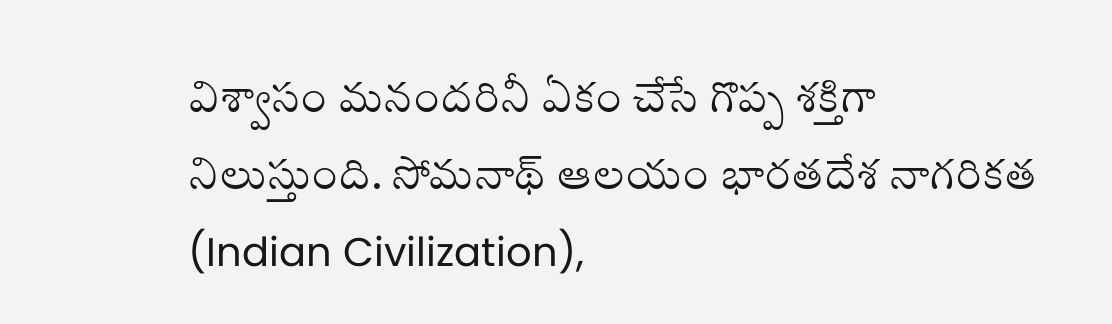విశ్వాసం మనందరినీ ఏకం చేసే గొప్ప శక్తిగా నిలుస్తుంది. సోమనాథ్ ఆలయం భారతదేశ నాగరికత (Indian Civilization),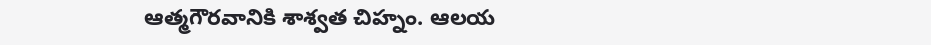ఆత్మగౌరవానికి శాశ్వత చిహ్నం. ఆలయ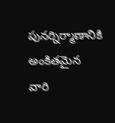పునర్నిర్మాణానికి అంకితమైన వారి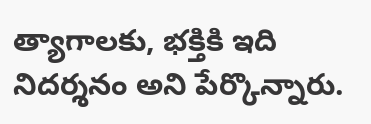త్యాగాలకు, భక్తికి ఇది నిదర్శనం అని పేర్కొన్నారు.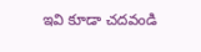ఇవి కూడా చదవండి